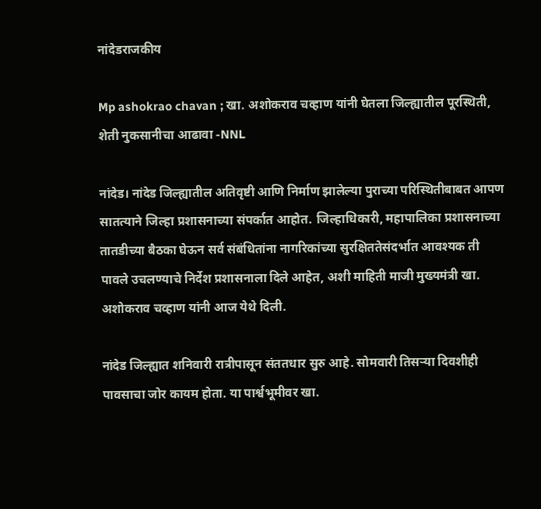नांदेडराजकीय

Mp ashokrao chavan ; खा. अशोकराव चव्हाण यांनी घेतला जिल्ह्यातील पूरस्थिती, शेती नुकसानीचा आढावा -NNL

नांदेड। नांदेड जिल्ह्यातील अतिवृष्टी आणि निर्माण झालेल्या पुराच्या परिस्थितीबाबत आपण सातत्याने जिल्हा प्रशासनाच्या संपर्कात आहोत. जिल्हाधिकारी, महापालिका प्रशासनाच्या तातडीच्या बैठका घेऊन सर्व संबंधितांना नागरिकांच्या सुरक्षिततेसंदर्भात आवश्यक ती पावले उचलण्याचे निर्देश प्रशासनाला दिले आहेत, अशी माहिती माजी मुख्यमंत्री खा. अशोकराव चव्हाण यांनी आज येथे दिली.

नांदेड जिल्ह्यात शनिवारी रात्रीपासून संततधार सुरु आहे. सोमवारी तिसऱ्या दिवशीही पावसाचा जोर कायम होता. या पार्श्वभूमीवर खा.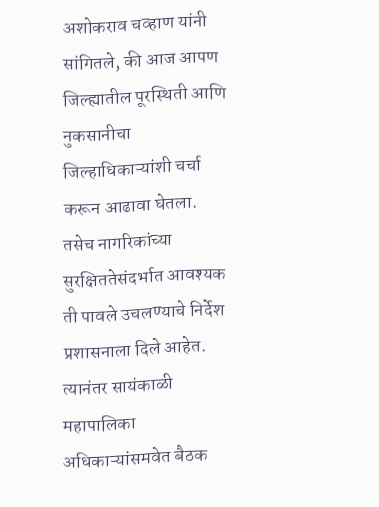अशोकराव चव्हाण यांनी सांगितले, की आज आपण जिल्ह्यातील पूरस्थिती आणि नुकसानीचा जिल्हाधिकाऱ्यांशी चर्चा करून आढावा घेतला. तसेच नागरिकांच्या सुरक्षिततेसंदर्भात आवश्यक ती पावले उचलण्याचे निर्देश प्रशासनाला दिले आहेत. त्यानंतर सायंकाळी महापालिका अधिकाऱ्यांसमवेत बैठक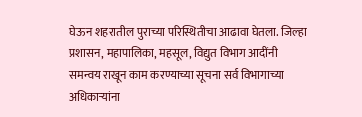घेऊन शहरातील पुराच्या परिस्थितीचा आढावा घेतला. जिल्हा प्रशासन, महापालिका, महसूल, विद्युत विभाग आदींनी समन्वय राखून काम करण्याच्या सूचना सर्व विभागाच्या अधिकाऱ्यांना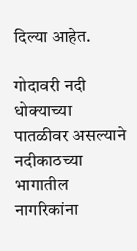दिल्या आहेत.

गोदावरी नदी धोक्याच्या पातळीवर असल्याने नदीकाठच्या भागातील नागरिकांना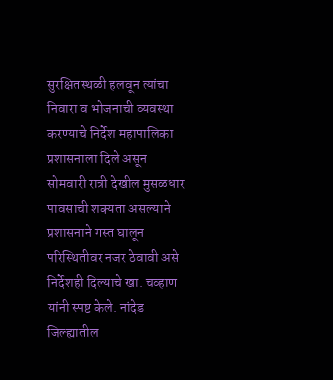सुरक्षितस्थळी हलवून त्यांचा निवारा व भोजनाची व्यवस्था करण्याचे निर्देश महापालिका प्रशासनाला दिले असून सोमवारी रात्री देखील मुसळधार पावसाची शक्यता असल्याने प्रशासनाने गस्त घालून परिस्थितीवर नजर ठेवावी असे निर्देशही दिल्याचे खा. चव्हाण यांनी स्पष्ट केले. नांदेड जिल्ह्यातील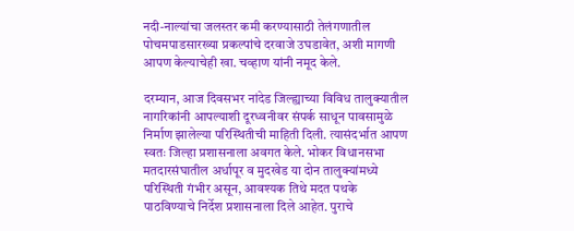नदी-नाल्यांचा जलस्तर कमी करण्यासाठी तेलंगणातील पोचमपाडसारख्या प्रकल्पांचे दरवाजे उघडावेत, अशी मागणी आपण केल्याचेही खा. चव्हाण यांनी नमूद केले.

दरम्यान, आज दिवसभर नांदेड जिल्ह्याच्या विविध तालुक्यातील नागरिकांनी आपल्याशी दूरध्वनीवर संपर्क साधून पावसामुळे निर्माण झालेल्या परिस्थितीची माहिती दिली. त्यासंदर्भात आपण स्वतः जिल्हा प्रशासनाला अवगत केले. भोकर विधानसभा मतदारसंघातील अर्धापूर व मुदखेड या दोन तालुक्यांमध्ये परिस्थिती गंभीर असून, आवश्यक तिथे मदत पथके पाठविण्याचे निर्देश प्रशासनाला दिले आहेत. पुराचे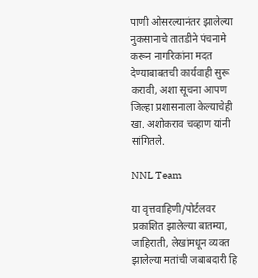पाणी ओसरल्यानंतर झालेल्या नुकसानाचे तातडीने पंचनामे करून नागरिकांना मदत देण्याबाबतची कार्यवाही सुरू करावी, अशा सूचना आपण जिल्हा प्रशासनाला केल्याचेही खा. अशोकराव चव्हाण यांनी सांगितले.

NNL Team

या वृत्तवाहिणी/पोर्टलवर प्रकाशित झालेल्या बातम्या, जाहिराती, लेखांमधून व्यक्त झालेल्या मतांची जबाबदारी हि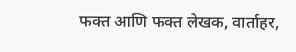फक्त आणि फक्त लेखक, वार्ताहर,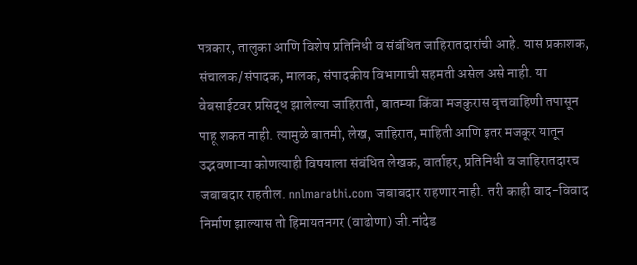पत्रकार, तालुका आणि विशेष प्रतिनिधी व संबंधित जाहिरातदारांची आहे. यास प्रकाशक, संचालक/संपादक, मालक, संपादकीय विभागाची सहमती असेल असे नाही. या वेबसाईटवर प्रसिद्ध झालेल्या जाहिराती, बातम्या किंवा मजकुरास वृत्तवाहिणी तपासून पाहू शकत नाही. त्यामुळे बातमी, लेख, जाहिरात, माहिती आणि इतर मजकूर यातून उद्भवणाऱ्या कोणत्याही विषयाला संबंधित लेखक, वार्ताहर, प्रतिनिधी व जाहिरातदारच जबाबदार राहतील. nnlmarathi.com जबाबदार राहणार नाही. तरी काही वाद-विवाद निर्माण झाल्यास तो हिमायतनगर (वाढोणा) जी.नांदेड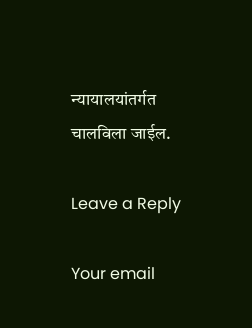न्यायालयांतर्गत चालविला जाईल.

Leave a Reply

Your email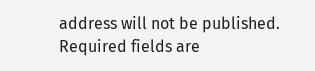address will not be published. Required fields are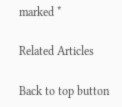marked *

Related Articles

Back to top button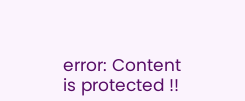error: Content is protected !!